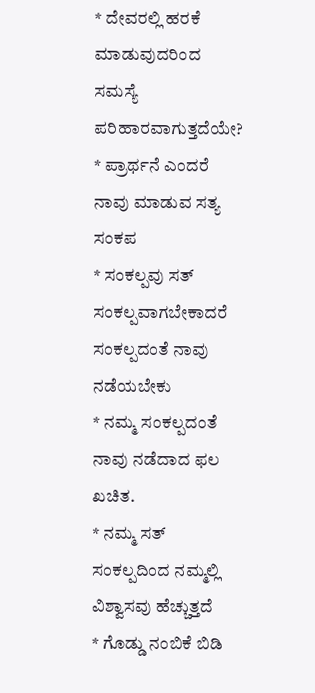* ದೇವರಲ್ಲಿ ಹರಕೆ ಮಾಡುವುದರಿಂದ ಸಮಸ್ಯೆ ಪರಿಹಾರವಾಗುತ್ತದೆಯೇ?
* ಪ್ರಾರ್ಥನೆ ಎಂದರೆ ನಾವು ಮಾಡುವ ಸತ್ಯ ಸಂಕಪ
* ಸಂಕಲ್ಪವು ಸತ್ ಸಂಕಲ್ಪವಾಗಬೇಕಾದರೆ ಸಂಕಲ್ಪದಂತೆ ನಾವು ನಡೆಯಬೇಕು
* ನಮ್ಮ ಸಂಕಲ್ಪದಂತೆ ನಾವು ನಡೆದಾದ ಫಲ ಖಚಿತ.
* ನಮ್ಮ ಸತ್ ಸಂಕಲ್ಪದಿಂದ ನಮ್ಮಲ್ಲಿ ವಿಶ್ವಾಸವು ಹೆಚ್ಚುತ್ತದೆ
* ಗೊಡ್ಡು ನಂಬಿಕೆ ಬಿಡಿ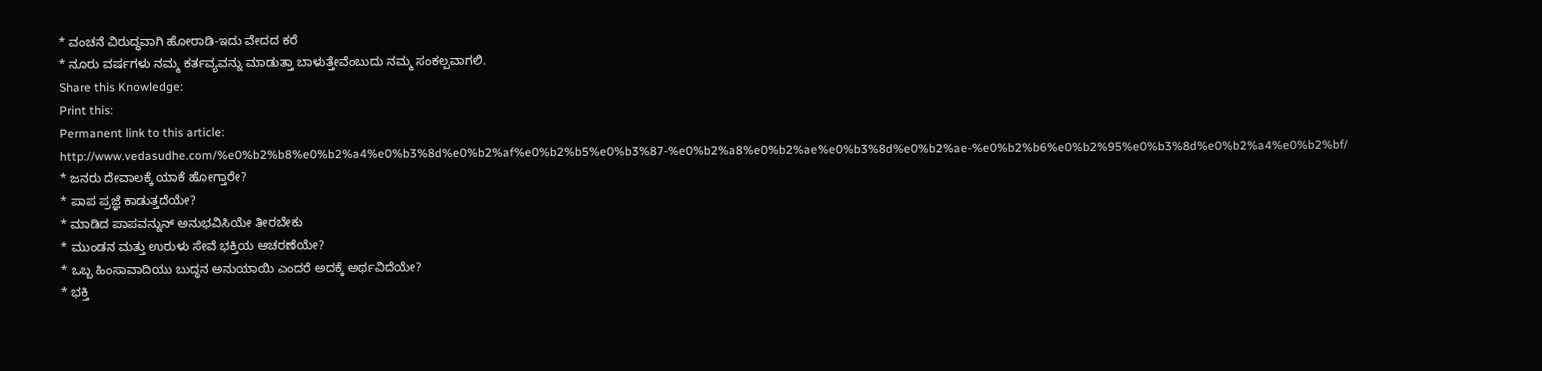* ವಂಚನೆ ವಿರುದ್ಧವಾಗಿ ಹೋರಾಡಿ-ಇದು ವೇದದ ಕರೆ
* ನೂರು ವರ್ಷಗಳು ನಮ್ಮ ಕರ್ತವ್ಯವನ್ನು ಮಾಡುತ್ತಾ ಬಾಳುತ್ತೇವೆಂಬುದು ನಮ್ಮ ಸಂಕಲ್ಪವಾಗಲಿ.
Share this Knowledge:
Print this:
Permanent link to this article: http://www.vedasudhe.com/%e0%b2%b8%e0%b2%a4%e0%b3%8d%e0%b2%af%e0%b2%b5%e0%b3%87-%e0%b2%a8%e0%b2%ae%e0%b3%8d%e0%b2%ae-%e0%b2%b6%e0%b2%95%e0%b3%8d%e0%b2%a4%e0%b2%bf/
* ಜನರು ದೇವಾಲಕ್ಕೆ ಯಾಕೆ ಹೋಗ್ತಾರೇ?
* ಪಾಪ ಪ್ರಜ್ಞೆ ಕಾಡುತ್ತದೆಯೇ?
* ಮಾಡಿದ ಪಾಪವನ್ನುನ್ ಅನುಭವಿಸಿಯೇ ತೀರಬೇಕು
* ಮುಂಡನ ಮತ್ತು ಉರುಳು ಸೇವೆ ಭಕ್ತಿಯ ಆಚರಣೆಯೇ?
* ಒಬ್ಬ ಹಿಂಸಾವಾದಿಯು ಬುದ್ಧನ ಅನುಯಾಯಿ ಎಂದರೆ ಅದಕ್ಕೆ ಅರ್ಥವಿದೆಯೇ?
* ಭಕ್ತಿ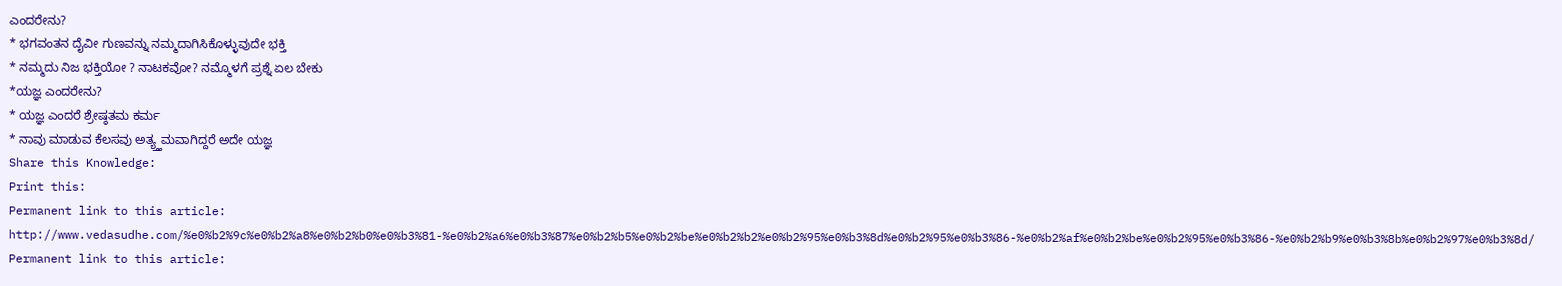ಎಂದರೇನು?
* ಭಗವಂತನ ದೈವೀ ಗುಣವನ್ನು ನಮ್ಮದಾಗಿಸಿಕೊಳ್ಳುವುದೇ ಭಕ್ತಿ
* ನಮ್ಮದು ನಿಜ ಭಕ್ತಿಯೋ ? ನಾಟಕವೋ? ನಮ್ಮೊಳಗೆ ಪ್ರಶ್ನೆ ಏಲ ಬೇಕು
*ಯಜ್ಞ ಎಂದರೇನು?
* ಯಜ್ಞ ಎಂದರೆ ಶ್ರೇಷ್ಠತಮ ಕರ್ಮ
* ನಾವು ಮಾಡುವ ಕೆಲಸವು ಅತ್ಯ್ತ್ತಮವಾಗಿದ್ದರೆ ಅದೇ ಯಜ್ಞ
Share this Knowledge:
Print this:
Permanent link to this article: http://www.vedasudhe.com/%e0%b2%9c%e0%b2%a8%e0%b2%b0%e0%b3%81-%e0%b2%a6%e0%b3%87%e0%b2%b5%e0%b2%be%e0%b2%b2%e0%b2%95%e0%b3%8d%e0%b2%95%e0%b3%86-%e0%b2%af%e0%b2%be%e0%b2%95%e0%b3%86-%e0%b2%b9%e0%b3%8b%e0%b2%97%e0%b3%8d/
Permanent link to this article: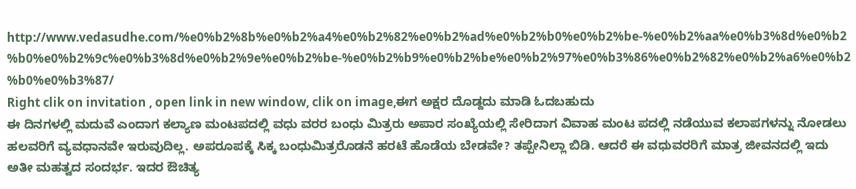http://www.vedasudhe.com/%e0%b2%8b%e0%b2%a4%e0%b2%82%e0%b2%ad%e0%b2%b0%e0%b2%be-%e0%b2%aa%e0%b3%8d%e0%b2%b0%e0%b2%9c%e0%b3%8d%e0%b2%9e%e0%b2%be-%e0%b2%b9%e0%b2%be%e0%b2%97%e0%b3%86%e0%b2%82%e0%b2%a6%e0%b2%b0%e0%b3%87/
Right clik on invitation , open link in new window, clik on image,ಈಗ ಅಕ್ಷರ ದೊಡ್ದದು ಮಾಡಿ ಓದಬಹುದು
ಈ ದಿನಗಳಲ್ಲಿ ಮದುವೆ ಎಂದಾಗ ಕಲ್ಯಾಣ ಮಂಟಪದಲ್ಲಿ ವಧು ವರರ ಬಂಧು ಮಿತ್ರರು ಅಪಾರ ಸಂಖ್ಯೆಯಲ್ಲಿ ಸೇರಿದಾಗ ವಿವಾಹ ಮಂಟ ಪದಲ್ಲಿ ನಡೆಯುವ ಕಲಾಪಗಳನ್ನು ನೋಡಲು ಹಲವರಿಗೆ ವ್ಯವಧಾನವೇ ಇರುವುದಿಲ್ಲ. ಅಪರೂಪಕ್ಕೆ ಸಿಕ್ಕ ಬಂಧುಮಿತ್ರರೊಡನೆ ಹರಟೆ ಹೊಡೆಯ ಬೇಡವೇ? ತಪ್ಪೇನಿಲ್ಲಾ ಬಿಡಿ. ಆದರೆ ಈ ವಧುವರರಿಗೆ ಮಾತ್ರ ಜೀವನದಲ್ಲಿ ಇದು ಅತೀ ಮಹತ್ವದ ಸಂದರ್ಭ. ಇದರ ಔಚಿತ್ಯ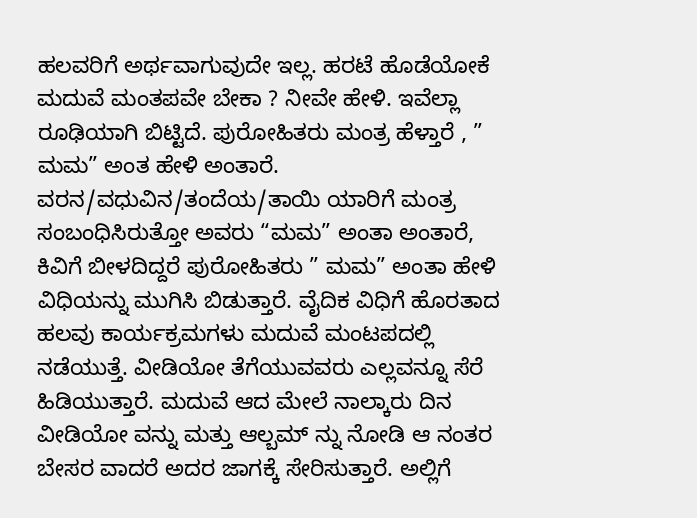ಹಲವರಿಗೆ ಅರ್ಥವಾಗುವುದೇ ಇಲ್ಲ. ಹರಟೆ ಹೊಡೆಯೋಕೆ ಮದುವೆ ಮಂತಪವೇ ಬೇಕಾ ? ನೀವೇ ಹೇಳಿ. ಇವೆಲ್ಲಾ ರೂಢಿಯಾಗಿ ಬಿಟ್ಟಿದೆ. ಪುರೋಹಿತರು ಮಂತ್ರ ಹೆಳ್ತಾರೆ , ” ಮಮ” ಅಂತ ಹೇಳಿ ಅಂತಾರೆ. ವರನ/ವಧುವಿನ/ತಂದೆಯ/ತಾಯಿ ಯಾರಿಗೆ ಮಂತ್ರ ಸಂಬಂಧಿಸಿರುತ್ತೋ ಅವರು “ಮಮ” ಅಂತಾ ಅಂತಾರೆ, ಕಿವಿಗೆ ಬೀಳದಿದ್ದರೆ ಪುರೋಹಿತರು ” ಮಮ” ಅಂತಾ ಹೇಳಿ ವಿಧಿಯನ್ನು ಮುಗಿಸಿ ಬಿಡುತ್ತಾರೆ. ವೈದಿಕ ವಿಧಿಗೆ ಹೊರತಾದ ಹಲವು ಕಾರ್ಯಕ್ರಮಗಳು ಮದುವೆ ಮಂಟಪದಲ್ಲಿ ನಡೆಯುತ್ತೆ. ವೀಡಿಯೋ ತೆಗೆಯುವವರು ಎಲ್ಲವನ್ನೂ ಸೆರೆ ಹಿಡಿಯುತ್ತಾರೆ. ಮದುವೆ ಆದ ಮೇಲೆ ನಾಲ್ಕಾರು ದಿನ ವೀಡಿಯೋ ವನ್ನು ಮತ್ತು ಆಲ್ಬಮ್ ನ್ನು ನೋಡಿ ಆ ನಂತರ ಬೇಸರ ವಾದರೆ ಅದರ ಜಾಗಕ್ಕೆ ಸೇರಿಸುತ್ತಾರೆ. ಅಲ್ಲಿಗೆ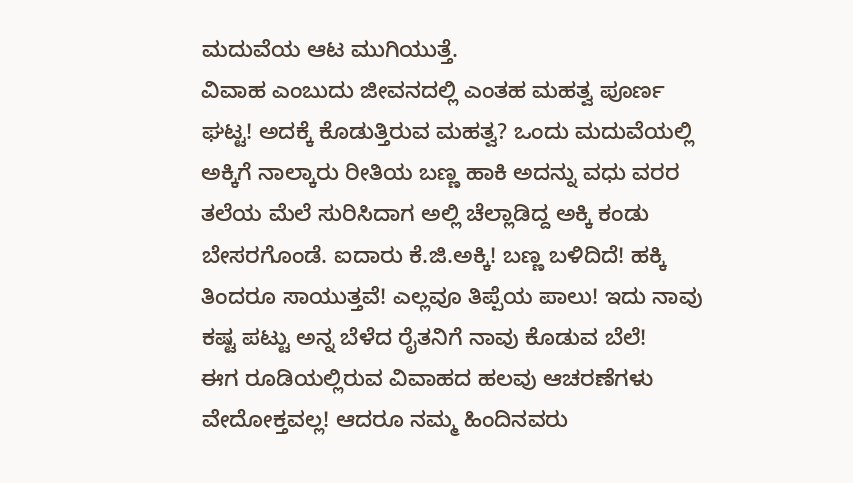ಮದುವೆಯ ಆಟ ಮುಗಿಯುತ್ತೆ.
ವಿವಾಹ ಎಂಬುದು ಜೀವನದಲ್ಲಿ ಎಂತಹ ಮಹತ್ವ ಪೂರ್ಣ ಘಟ್ಟ! ಅದಕ್ಕೆ ಕೊಡುತ್ತಿರುವ ಮಹತ್ವ? ಒಂದು ಮದುವೆಯಲ್ಲಿ ಅಕ್ಕಿಗೆ ನಾಲ್ಕಾರು ರೀತಿಯ ಬಣ್ಣ ಹಾಕಿ ಅದನ್ನು ವಧು ವರರ ತಲೆಯ ಮೆಲೆ ಸುರಿಸಿದಾಗ ಅಲ್ಲಿ ಚೆಲ್ಲಾಡಿದ್ದ ಅಕ್ಕಿ ಕಂಡು ಬೇಸರಗೊಂಡೆ. ಐದಾರು ಕೆ.ಜಿ.ಅಕ್ಕಿ! ಬಣ್ಣ ಬಳಿದಿದೆ! ಹಕ್ಕಿ ತಿಂದರೂ ಸಾಯುತ್ತವೆ! ಎಲ್ಲವೂ ತಿಪ್ಪೆಯ ಪಾಲು! ಇದು ನಾವು ಕಷ್ಟ ಪಟ್ಟು ಅನ್ನ ಬೆಳೆದ ರೈತನಿಗೆ ನಾವು ಕೊಡುವ ಬೆಲೆ!
ಈಗ ರೂಡಿಯಲ್ಲಿರುವ ವಿವಾಹದ ಹಲವು ಆಚರಣೆಗಳು ವೇದೋಕ್ತವಲ್ಲ! ಆದರೂ ನಮ್ಮ ಹಿಂದಿನವರು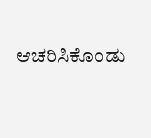ಆಚರಿಸಿಕೊಂಡು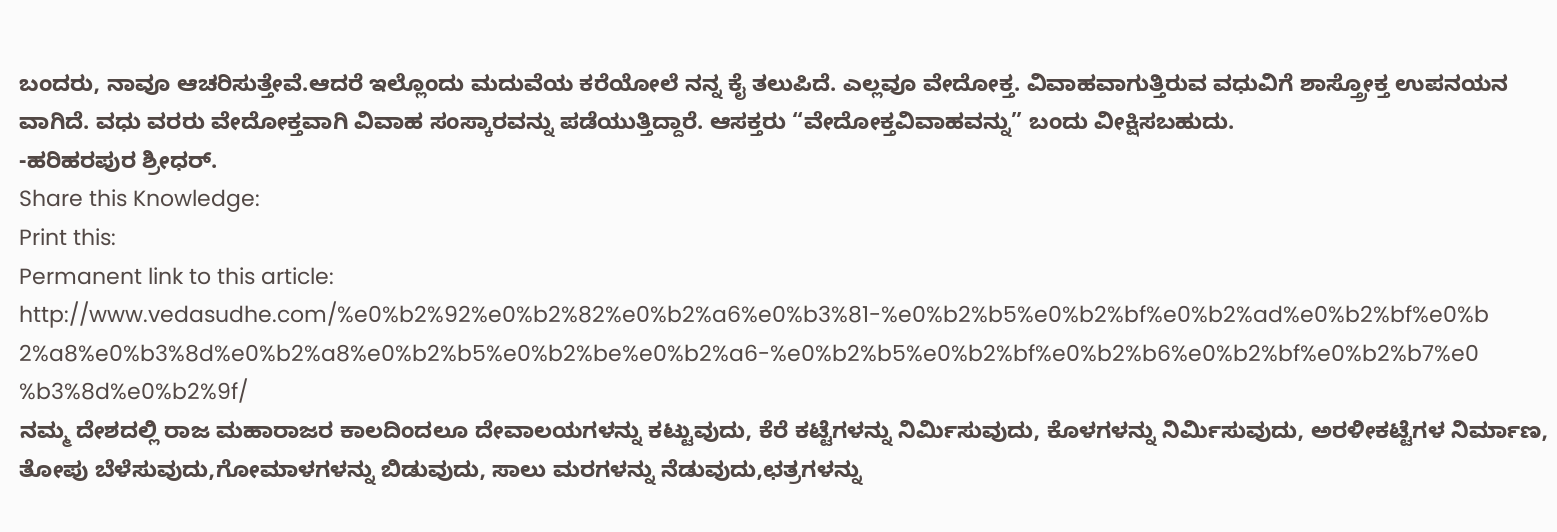ಬಂದರು, ನಾವೂ ಆಚರಿಸುತ್ತೇವೆ.ಆದರೆ ಇಲ್ಲೊಂದು ಮದುವೆಯ ಕರೆಯೋಲೆ ನನ್ನ ಕೈ ತಲುಪಿದೆ. ಎಲ್ಲವೂ ವೇದೋಕ್ತ. ವಿವಾಹವಾಗುತ್ತಿರುವ ವಧುವಿಗೆ ಶಾಸ್ತ್ರೋಕ್ತ ಉಪನಯನ ವಾಗಿದೆ. ವಧು ವರರು ವೇದೋಕ್ತವಾಗಿ ವಿವಾಹ ಸಂಸ್ಕಾರವನ್ನು ಪಡೆಯುತ್ತಿದ್ದಾರೆ. ಆಸಕ್ತರು “ವೇದೋಕ್ತವಿವಾಹವನ್ನು” ಬಂದು ವೀಕ್ಷಿಸಬಹುದು.
-ಹರಿಹರಪುರ ಶ್ರೀಧರ್.
Share this Knowledge:
Print this:
Permanent link to this article: http://www.vedasudhe.com/%e0%b2%92%e0%b2%82%e0%b2%a6%e0%b3%81-%e0%b2%b5%e0%b2%bf%e0%b2%ad%e0%b2%bf%e0%b2%a8%e0%b3%8d%e0%b2%a8%e0%b2%b5%e0%b2%be%e0%b2%a6-%e0%b2%b5%e0%b2%bf%e0%b2%b6%e0%b2%bf%e0%b2%b7%e0%b3%8d%e0%b2%9f/
ನಮ್ಮ ದೇಶದಲ್ಲಿ ರಾಜ ಮಹಾರಾಜರ ಕಾಲದಿಂದಲೂ ದೇವಾಲಯಗಳನ್ನು ಕಟ್ಟುವುದು, ಕೆರೆ ಕಟ್ಟೆಗಳನ್ನು ನಿರ್ಮಿಸುವುದು, ಕೊಳಗಳನ್ನು ನಿರ್ಮಿಸುವುದು, ಅರಳೀಕಟ್ಟೆಗಳ ನಿರ್ಮಾಣ, ತೋಪು ಬೆಳೆಸುವುದು,ಗೋಮಾಳಗಳನ್ನು ಬಿಡುವುದು, ಸಾಲು ಮರಗಳನ್ನು ನೆಡುವುದು,ಛತ್ರಗಳನ್ನು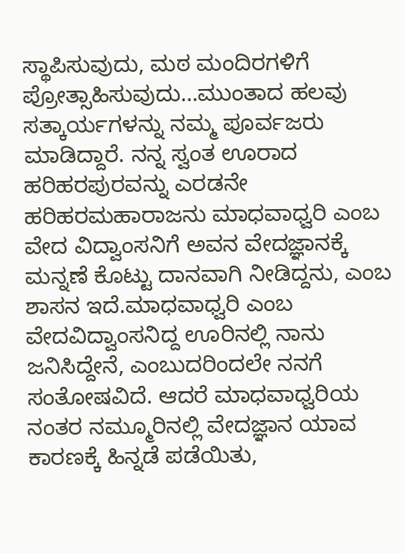ಸ್ಥಾಪಿಸುವುದು, ಮಠ ಮಂದಿರಗಳಿಗೆ ಪ್ರೋತ್ಸಾಹಿಸುವುದು…ಮುಂತಾದ ಹಲವು ಸತ್ಕಾರ್ಯಗಳನ್ನು ನಮ್ಮ ಪೂರ್ವಜರು ಮಾಡಿದ್ದಾರೆ. ನನ್ನ ಸ್ವಂತ ಊರಾದ ಹರಿಹರಪುರವನ್ನು ಎರಡನೇ ಹರಿಹರಮಹಾರಾಜನು ಮಾಧವಾಧ್ವರಿ ಎಂಬ ವೇದ ವಿದ್ವಾಂಸನಿಗೆ ಅವನ ವೇದಜ್ಞಾನಕ್ಕೆ ಮನ್ನಣೆ ಕೊಟ್ಟು ದಾನವಾಗಿ ನೀಡಿದ್ದನು, ಎಂಬ ಶಾಸನ ಇದೆ.ಮಾಧವಾಧ್ವರಿ ಎಂಬ ವೇದವಿದ್ವಾಂಸನಿದ್ದ ಊರಿನಲ್ಲಿ ನಾನು ಜನಿಸಿದ್ದೇನೆ, ಎಂಬುದರಿಂದಲೇ ನನಗೆ ಸಂತೋಷವಿದೆ. ಆದರೆ ಮಾಧವಾಧ್ವರಿಯ ನಂತರ ನಮ್ಮೂರಿನಲ್ಲಿ ವೇದಜ್ಞಾನ ಯಾವ ಕಾರಣಕ್ಕೆ ಹಿನ್ನಡೆ ಪಡೆಯಿತು,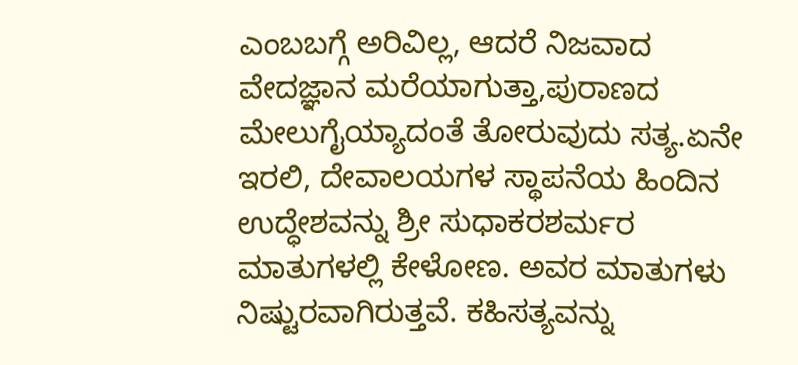ಎಂಬಬಗ್ಗೆ ಅರಿವಿಲ್ಲ, ಆದರೆ ನಿಜವಾದ ವೇದಜ್ಞಾನ ಮರೆಯಾಗುತ್ತಾ,ಪುರಾಣದ ಮೇಲುಗೈಯ್ಯಾದಂತೆ ತೋರುವುದು ಸತ್ಯ.ಏನೇ ಇರಲಿ, ದೇವಾಲಯಗಳ ಸ್ಥಾಪನೆಯ ಹಿಂದಿನ ಉದ್ಧೇಶವನ್ನು ಶ್ರೀ ಸುಧಾಕರಶರ್ಮರ ಮಾತುಗಳಲ್ಲಿ ಕೇಳೋಣ. ಅವರ ಮಾತುಗಳು ನಿಷ್ಟುರವಾಗಿರುತ್ತವೆ. ಕಹಿಸತ್ಯವನ್ನು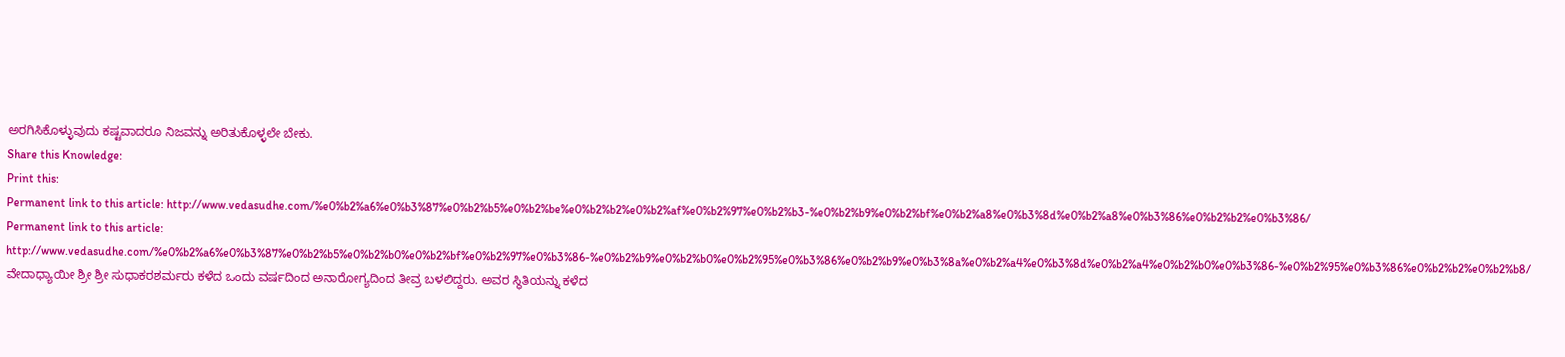ಅರಗಿಸಿಕೊಳ್ಳುವುದು ಕಷ್ಟವಾದರೂ ನಿಜವನ್ನು ಅರಿತುಕೊಳ್ಳಲೇ ಬೇಕು.
Share this Knowledge:
Print this:
Permanent link to this article: http://www.vedasudhe.com/%e0%b2%a6%e0%b3%87%e0%b2%b5%e0%b2%be%e0%b2%b2%e0%b2%af%e0%b2%97%e0%b2%b3-%e0%b2%b9%e0%b2%bf%e0%b2%a8%e0%b3%8d%e0%b2%a8%e0%b3%86%e0%b2%b2%e0%b3%86/
Permanent link to this article: http://www.vedasudhe.com/%e0%b2%a6%e0%b3%87%e0%b2%b5%e0%b2%b0%e0%b2%bf%e0%b2%97%e0%b3%86-%e0%b2%b9%e0%b2%b0%e0%b2%95%e0%b3%86%e0%b2%b9%e0%b3%8a%e0%b2%a4%e0%b3%8d%e0%b2%a4%e0%b2%b0%e0%b3%86-%e0%b2%95%e0%b3%86%e0%b2%b2%e0%b2%b8/
ವೇದಾಧ್ಯಾಯೀ ಶ್ರೀ ಶ್ರೀ ಸುಧಾಕರಶರ್ಮರು ಕಳೆದ ಒಂದು ವರ್ಷದಿಂದ ಅನಾರೋಗ್ಯದಿಂದ ತೀವ್ರ ಬಳಲಿದ್ದರು. ಅವರ ಸ್ಥಿತಿಯನ್ನು ಕಳೆದ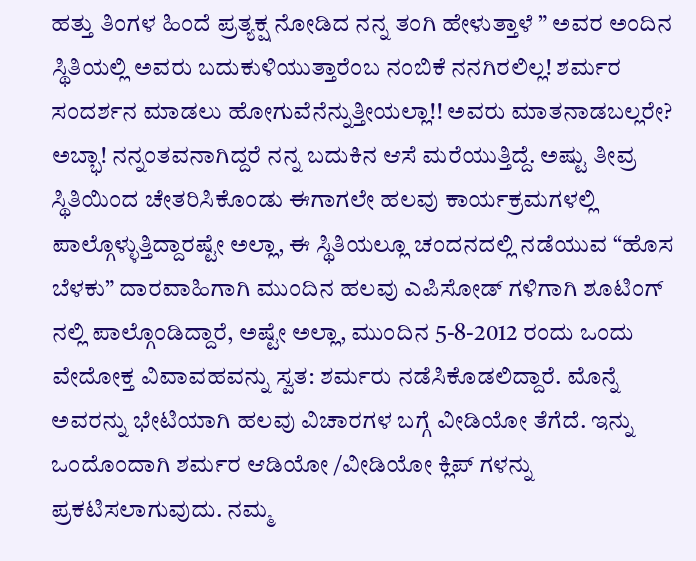ಹತ್ತು ತಿಂಗಳ ಹಿಂದೆ ಪ್ರತ್ಯಕ್ಷ ನೋಡಿದ ನನ್ನ ತಂಗಿ ಹೇಳುತ್ತಾಳೆ ” ಅವರ ಅಂದಿನ ಸ್ಥಿತಿಯಲ್ಲಿ ಅವರು ಬದುಕುಳಿಯುತ್ತಾರೆಂಬ ನಂಬಿಕೆ ನನಗಿರಲಿಲ್ಲ! ಶರ್ಮರ ಸಂದರ್ಶನ ಮಾಡಲು ಹೋಗುವೆನೆನ್ನುತ್ತೀಯಲ್ಲಾ!! ಅವರು ಮಾತನಾಡಬಲ್ಲರೇ?
ಅಬ್ಭಾ! ನನ್ನಂತವನಾಗಿದ್ದರೆ ನನ್ನ ಬದುಕಿನ ಆಸೆ ಮರೆಯುತ್ತಿದ್ದೆ. ಅಷ್ಟು ತೀವ್ರ ಸ್ಥಿತಿಯಿಂದ ಚೇತರಿಸಿಕೊಂಡು ಈಗಾಗಲೇ ಹಲವು ಕಾರ್ಯಕ್ರಮಗಳಲ್ಲಿ ಪಾಲ್ಗೊಳ್ಳುತ್ತಿದ್ದಾರಷ್ಟೇ ಅಲ್ಲಾ, ಈ ಸ್ಥಿತಿಯಲ್ಲೂ ಚಂದನದಲ್ಲಿ ನಡೆಯುವ “ಹೊಸ ಬೆಳಕು” ದಾರವಾಹಿಗಾಗಿ ಮುಂದಿನ ಹಲವು ಎಪಿಸೋಡ್ ಗಳಿಗಾಗಿ ಶೂಟಿಂಗ್ ನಲ್ಲಿ ಪಾಲ್ಗೊಂಡಿದ್ದಾರೆ, ಅಷ್ಟೇ ಅಲ್ಲಾ, ಮುಂದಿನ 5-8-2012 ರಂದು ಒಂದು ವೇದೋಕ್ತ ವಿವಾವಹವನ್ನು ಸ್ವತ: ಶರ್ಮರು ನಡೆಸಿಕೊಡಲಿದ್ದಾರೆ. ಮೊನ್ನೆ ಅವರನ್ನು ಭೇಟಿಯಾಗಿ ಹಲವು ವಿಚಾರಗಳ ಬಗ್ಗೆ ವೀಡಿಯೋ ತೆಗೆದೆ. ಇನ್ನು ಒಂದೊಂದಾಗಿ ಶರ್ಮರ ಆಡಿಯೋ /ವೀಡಿಯೋ ಕ್ಲಿಪ್ ಗಳನ್ನು ಪ್ರಕಟಿಸಲಾಗುವುದು. ನಮ್ಮ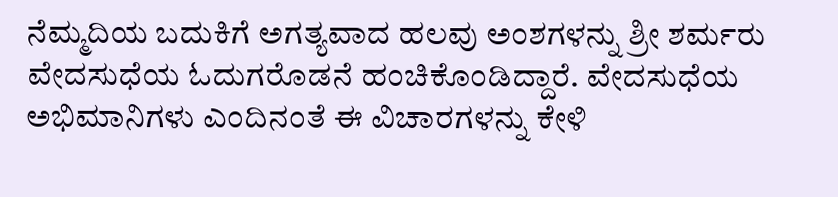ನೆಮ್ಮದಿಯ ಬದುಕಿಗೆ ಅಗತ್ಯವಾದ ಹಲವು ಅಂಶಗಳನ್ನು ಶ್ರೀ ಶರ್ಮರು ವೇದಸುಧೆಯ ಓದುಗರೊಡನೆ ಹಂಚಿಕೊಂಡಿದ್ದಾರೆ. ವೇದಸುಧೆಯ ಅಭಿಮಾನಿಗಳು ಎಂದಿನಂತೆ ಈ ವಿಚಾರಗಳನ್ನು ಕೇಳಿ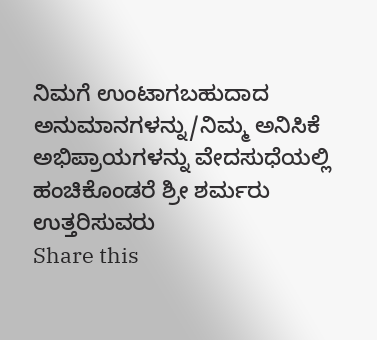ನಿಮಗೆ ಉಂಟಾಗಬಹುದಾದ ಅನುಮಾನಗಳನ್ನು/ನಿಮ್ಮ ಅನಿಸಿಕೆ ಅಭಿಪ್ರಾಯಗಳನ್ನು ವೇದಸುಧೆಯಲ್ಲಿ ಹಂಚಿಕೊಂಡರೆ ಶ್ರೀ ಶರ್ಮರು ಉತ್ತರಿಸುವರು
Share this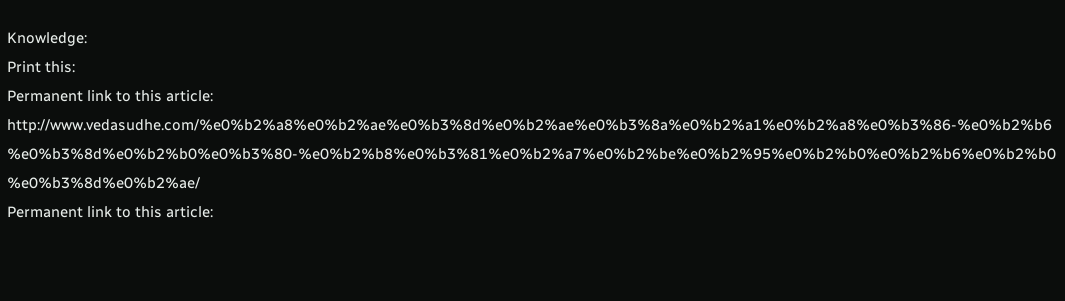Knowledge:
Print this:
Permanent link to this article: http://www.vedasudhe.com/%e0%b2%a8%e0%b2%ae%e0%b3%8d%e0%b2%ae%e0%b3%8a%e0%b2%a1%e0%b2%a8%e0%b3%86-%e0%b2%b6%e0%b3%8d%e0%b2%b0%e0%b3%80-%e0%b2%b8%e0%b3%81%e0%b2%a7%e0%b2%be%e0%b2%95%e0%b2%b0%e0%b2%b6%e0%b2%b0%e0%b3%8d%e0%b2%ae/
Permanent link to this article: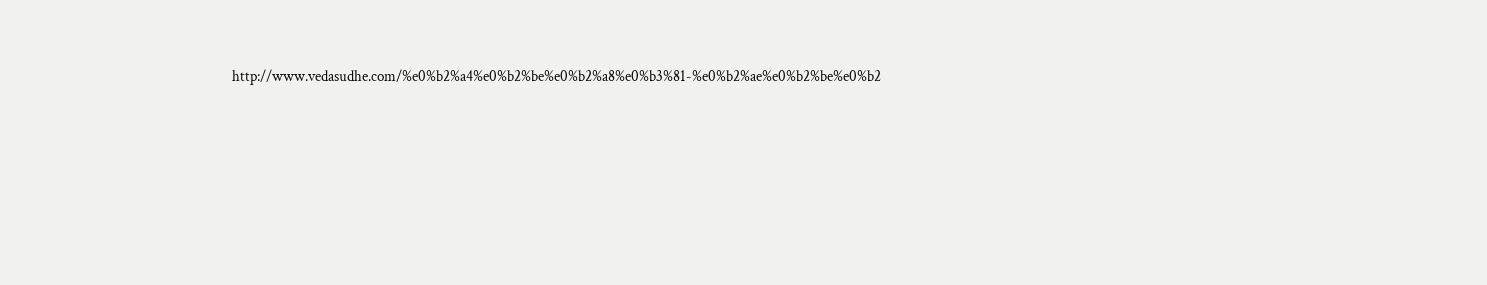http://www.vedasudhe.com/%e0%b2%a4%e0%b2%be%e0%b2%a8%e0%b3%81-%e0%b2%ae%e0%b2%be%e0%b2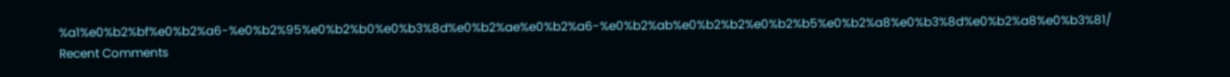%a1%e0%b2%bf%e0%b2%a6-%e0%b2%95%e0%b2%b0%e0%b3%8d%e0%b2%ae%e0%b2%a6-%e0%b2%ab%e0%b2%b2%e0%b2%b5%e0%b2%a8%e0%b3%8d%e0%b2%a8%e0%b3%81/
Recent Comments